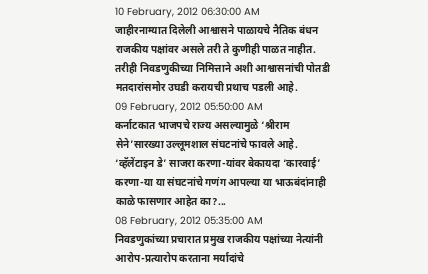10 February, 2012 06:30:00 AM
जाहीरनाम्यात दिलेली आश्वासने पाळायचे नैतिक बंधन राजकीय पक्षांवर असले तरी ते कुणीही पाळत नाहीत. तरीही निवडणुकीच्या निमित्ताने अशी आश्वासनांची पोतडी मतदारांसमोर उघडी करायची प्रथाच पडली आहे.
09 February, 2012 05:50:00 AM
कर्नाटकात भाजपचे राज्य असल्यामुळे ‘श्रीराम सेने’सारख्या उल्लूमशाल संघटनांचे फावले आहे. ‘व्हॅलेंटाइन डे’ साजरा करणा-यांवर बेकायदा ‘कारवाई’ करणा-या या संघटनांचे गणंग आपल्या या भाऊबंदांनाही काळे फासणार आहेत का?...
08 February, 2012 05:35:00 AM
निवडणुकांच्या प्रचारात प्रमुख राजकीय पक्षांच्या नेत्यांनी आरोप-प्रत्यारोप करताना मर्यादांचे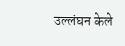उल्लंघन केले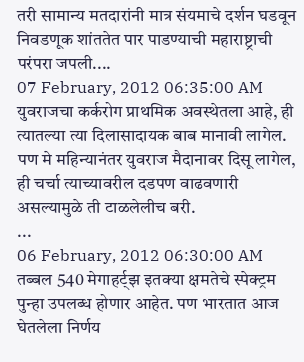तरी सामान्य मतदारांनी मात्र संयमाचे दर्शन घडवून निवडणूक शांततेत पार पाडण्याची महाराष्ट्राची परंपरा जपली....
07 February, 2012 06:35:00 AM
युवराजचा कर्करोग प्राथमिक अवस्थेतला आहे, ही त्यातल्या त्या दिलासादायक बाब मानावी लागेल. पण मे महिन्यानंतर युवराज मैदानावर दिसू लागेल, ही चर्चा त्याच्यावरील दडपण वाढवणारी असल्यामुळे ती टाळलेलीच बरी.
...
06 February, 2012 06:30:00 AM
तब्बल 540 मेगाहर्ट्झ इतक्या क्षमतेचे स्पेक्ट्रम पुन्हा उपलब्ध होणार आहेत. पण भारतात आज घेतलेला निर्णय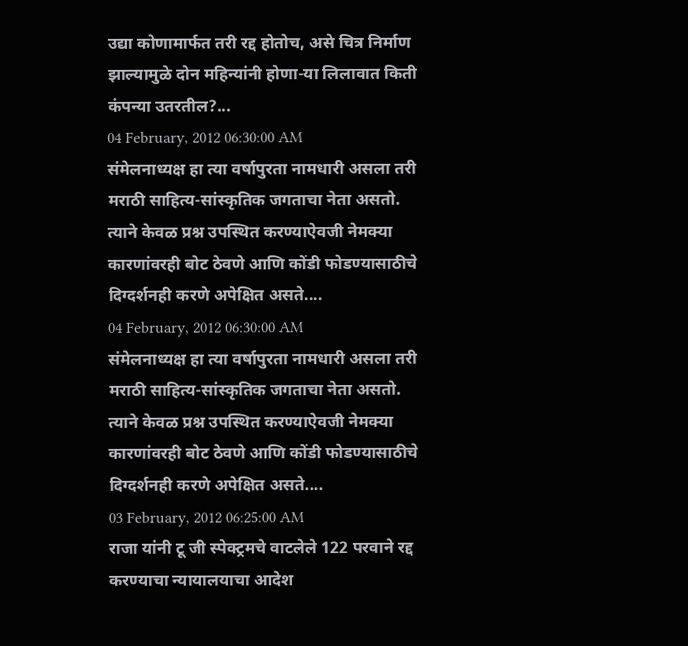उद्या कोणामार्फत तरी रद्द होतोच, असे चित्र निर्माण झाल्यामुळे दोन महिन्यांनी होणा-या लिलावात किती कंपन्या उतरतील?...
04 February, 2012 06:30:00 AM
संमेलनाध्यक्ष हा त्या वर्षापुरता नामधारी असला तरी मराठी साहित्य-सांस्कृतिक जगताचा नेता असतो. त्याने केवळ प्रश्न उपस्थित करण्याऐवजी नेमक्या कारणांवरही बोट ठेवणे आणि कोंडी फोडण्यासाठीचे दिग्दर्शनही करणे अपेक्षित असते....
04 February, 2012 06:30:00 AM
संमेलनाध्यक्ष हा त्या वर्षापुरता नामधारी असला तरी मराठी साहित्य-सांस्कृतिक जगताचा नेता असतो. त्याने केवळ प्रश्न उपस्थित करण्याऐवजी नेमक्या कारणांवरही बोट ठेवणे आणि कोंडी फोडण्यासाठीचे दिग्दर्शनही करणे अपेक्षित असते....
03 February, 2012 06:25:00 AM
राजा यांनी टू जी स्पेक्ट्रमचे वाटलेले 122 परवाने रद्द करण्याचा न्यायालयाचा आदेश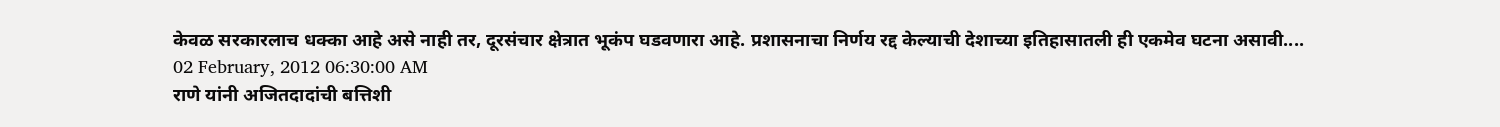केवळ सरकारलाच धक्का आहे असे नाही तर, दूरसंचार क्षेत्रात भूकंप घडवणारा आहे. प्रशासनाचा निर्णय रद्द केल्याची देशाच्या इतिहासातली ही एकमेव घटना असावी....
02 February, 2012 06:30:00 AM
राणे यांनी अजितदादांची बत्तिशी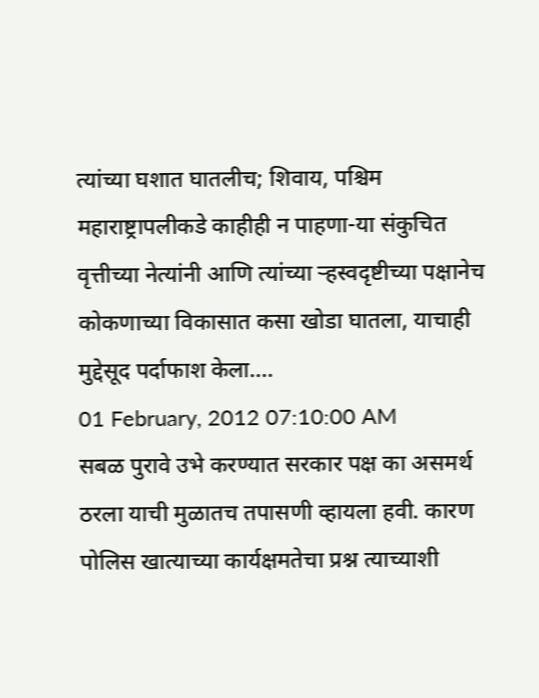त्यांच्या घशात घातलीच; शिवाय, पश्चिम महाराष्ट्रापलीकडे काहीही न पाहणा-या संकुचित वृत्तीच्या नेत्यांनी आणि त्यांच्या ऱ्हस्वदृष्टीच्या पक्षानेच कोकणाच्या विकासात कसा खोडा घातला, याचाही मुद्देसूद पर्दाफाश केला....
01 February, 2012 07:10:00 AM
सबळ पुरावे उभे करण्यात सरकार पक्ष का असमर्थ ठरला याची मुळातच तपासणी व्हायला हवी. कारण पोलिस खात्याच्या कार्यक्षमतेचा प्रश्न त्याच्याशी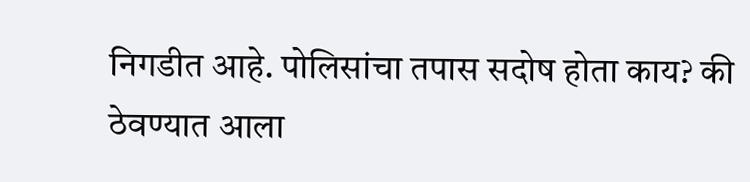निगडीत आहे. पोलिसांचा तपास सदोष होता काय? की ठेवण्यात आला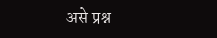असे प्रश्न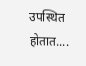उपस्थित होतात....